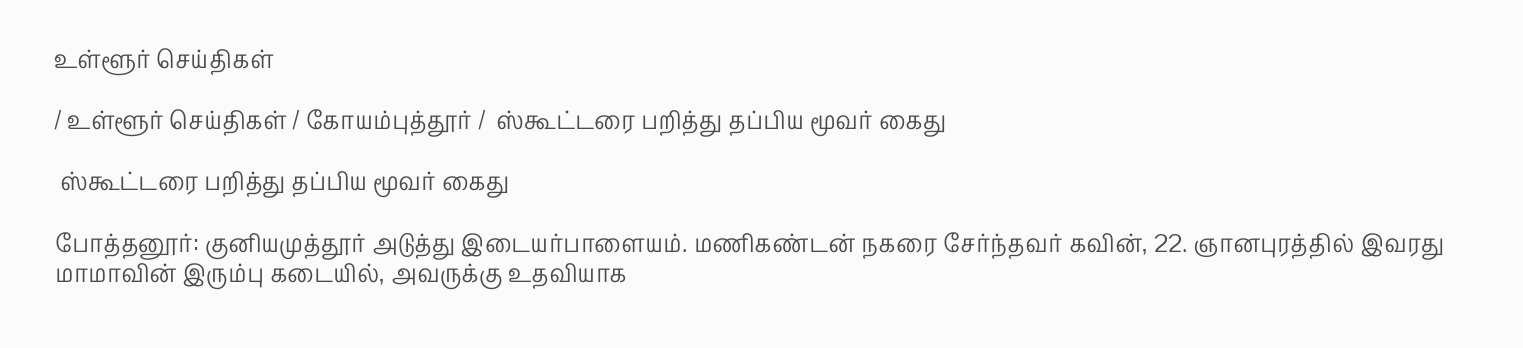உள்ளூர் செய்திகள்

/ உள்ளூர் செய்திகள் / கோயம்புத்தூர் /  ஸ்கூட்டரை பறித்து தப்பிய மூவர் கைது

 ஸ்கூட்டரை பறித்து தப்பிய மூவர் கைது

போத்தனூர்: குனியமுத்தூர் அடுத்து இடையர்பாளையம். மணிகண்டன் நகரை சேர்ந்தவர் கவின், 22. ஞானபுரத்தில் இவரது மாமாவின் இரும்பு கடையில், அவருக்கு உதவியாக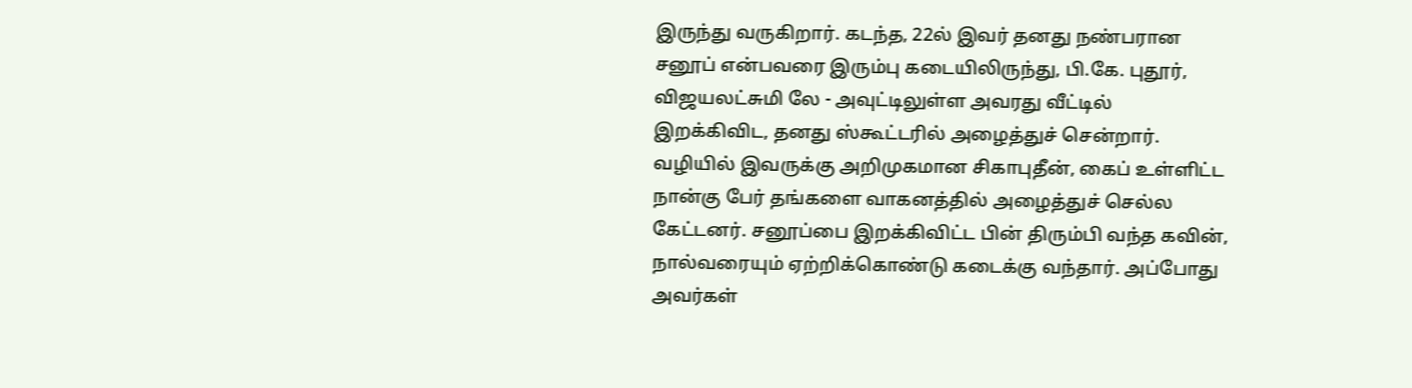இருந்து வருகிறார். கடந்த, 22ல் இவர் தனது நண்பரான சனூப் என்பவரை இரும்பு கடையிலிருந்து, பி.கே. புதூர், விஜயலட்சுமி லே - அவுட்டிலுள்ள அவரது வீட்டில் இறக்கிவிட, தனது ஸ்கூட்டரில் அழைத்துச் சென்றார். வழியில் இவருக்கு அறிமுகமான சிகாபுதீன், கைப் உள்ளிட்ட நான்கு பேர் தங்களை வாகனத்தில் அழைத்துச் செல்ல கேட்டனர். சனூப்பை இறக்கிவிட்ட பின் திரும்பி வந்த கவின், நால்வரையும் ஏற்றிக்கொண்டு கடைக்கு வந்தார். அப்போது அவர்கள்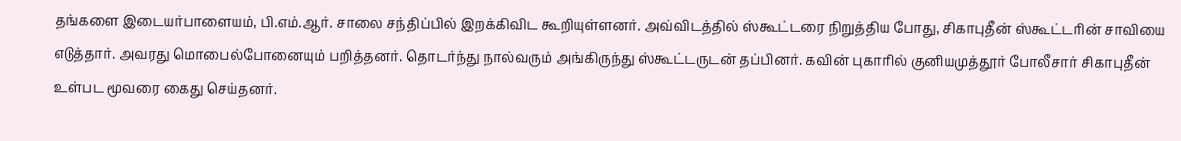தங்களை இடையர்பாளையம், பி.எம்.ஆர். சாலை சந்திப்பில் இறக்கிவிட கூறியுள்ளனர். அவ்விடத்தில் ஸ்கூட்டரை நிறுத்திய போது, சிகாபுதீன் ஸ்கூட்டரின் சாவியை எடுத்தார். அவரது மொபைல்போனையும் பறித்தனர். தொடர்ந்து நால்வரும் அங்கிருந்து ஸ்கூட்டருடன் தப்பினர். கவின் புகாரில் குனியமுத்தூர் போலீசார் சிகாபுதீன் உள்பட மூவரை கைது செய்தனர்.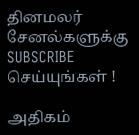தினமலர் சேனல்களுக்கு SUBSCRIBE செய்யுங்கள் !

அதிகம்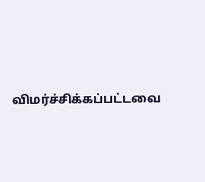விமர்ச்சிக்கப்பட்டவை